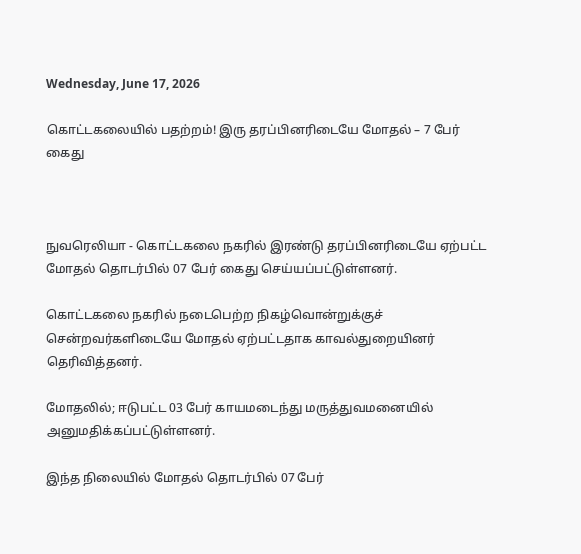Wednesday, June 17, 2026

கொட்டகலையில் பதற்றம்! இரு தரப்பினரிடையே மோதல் – 7 பேர் கைது



நுவரெலியா - கொட்டகலை நகரில் இரண்டு தரப்பினரிடையே ஏற்பட்ட மோதல் தொடர்பில் 07 பேர் கைது செய்யப்பட்டுள்ளனர்.

கொட்டகலை நகரில் நடைபெற்ற நிகழ்வொன்றுக்குச் சென்றவர்களிடையே மோதல் ஏற்பட்டதாக காவல்துறையினர் தெரிவித்தனர்.

மோதலில்; ஈடுபட்ட 03 பேர் காயமடைந்து மருத்துவமனையில் அனுமதிக்கப்பட்டுள்ளனர்.

இந்த நிலையில் மோதல் தொடர்பில் 07 பேர்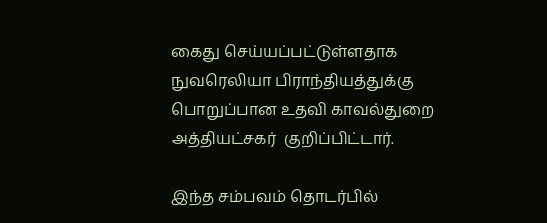கைது செய்யப்பட்டுள்ளதாக நுவரெலியா பிராந்தியத்துக்கு பொறுப்பான உதவி காவல்துறை அத்தியட்சகர்  குறிப்பிட்டார்.

இந்த சம்பவம் தொடர்பில்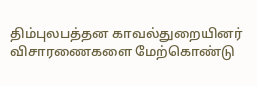திம்புலபத்தன காவல்துறையினர் விசாரணைகளை மேற்கொண்டு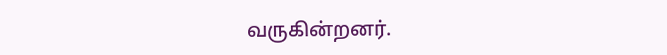வருகின்றனர்.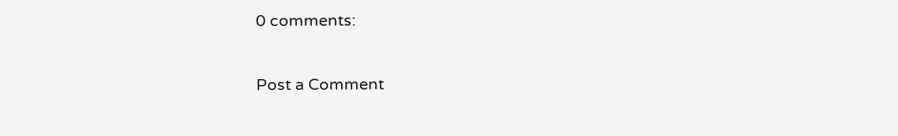0 comments:

Post a Comment